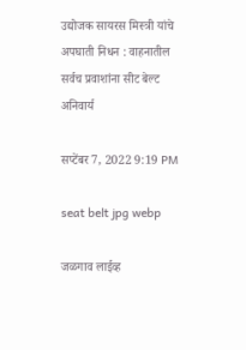उद्योजक सायरस मिस्त्री यांचे अपघाती निधन : वाहनातील सर्वच प्रवाशांना सीट बेल्ट अनिवार्य

सप्टेंबर 7, 2022 9:19 PM

seat belt jpg webp

जळगाव लाईव्ह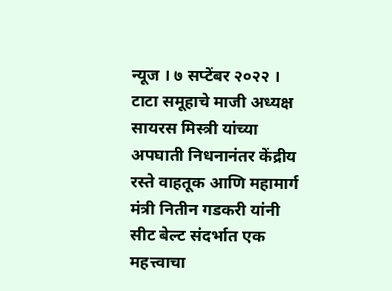न्यूज । ७ सप्टेंबर २०२२ । टाटा समूहाचे माजी अध्यक्ष सायरस मिस्त्री यांच्या अपघाती निधनानंतर केंद्रीय रस्ते वाहतूक आणि महामार्ग मंत्री नितीन गडकरी यांनी सीट बेल्ट संदर्भात एक महत्त्वाचा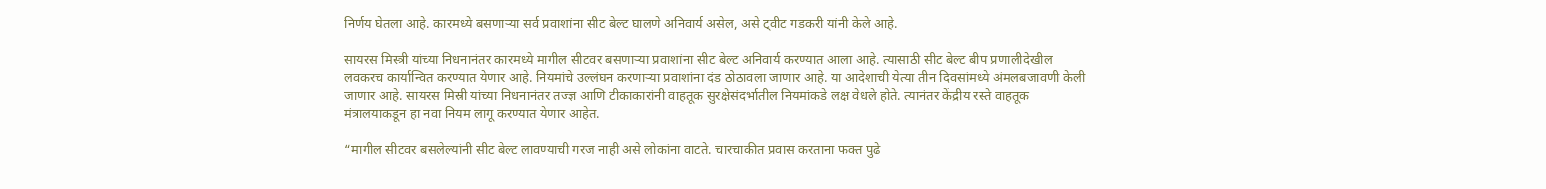निर्णय घेतला आहे. कारमध्ये बसणाऱ्या सर्व प्रवाशांना सीट बेल्ट घालणे अनिवार्य असेल, असे ट्वीट गडकरी यांनी केले आहे.

सायरस मिस्त्री यांच्या निधनानंतर कारमध्ये मागील सीटवर बसणाऱ्या प्रवाशांना सीट बेल्ट अनिवार्य करण्यात आला आहे. त्यासाठी सीट बेल्ट बीप प्रणालीदेखील लवकरच कार्यान्वित करण्यात येणार आहे. नियमांचे उल्लंघन करणाऱ्या प्रवाशांना दंड ठोठावला जाणार आहे. या आदेशाची येत्या तीन दिवसांमध्ये अंमलबजावणी केली जाणार आहे. सायरस मिस्री यांच्या निधनानंतर तज्ज्ञ आणि टीकाकारांनी वाहतूक सुरक्षेसंदर्भातील नियमांकडे लक्ष वेधले होते. त्यानंतर केंद्रीय रस्ते वाहतूक मंत्रालयाकडून हा नवा नियम लागू करण्यात येणार आहेत.

“मागील सीटवर बसलेल्यांनी सीट बेल्ट लावण्याची गरज नाही असे लोकांना वाटते. चारचाकीत प्रवास करताना फक्त पुढे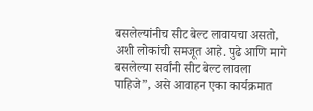बसलेल्यांनीच सीट बेल्ट लावायचा असतो, अशी लोकांची समजूत आहे. पुढे आणि मागे बसलेल्या सर्वांनी सीट बेल्ट लावला पाहिजे”, असे आवाहन एका कार्यक्रमात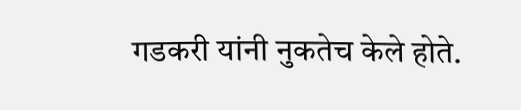गडकरी यांनी नुकतेच केले होते.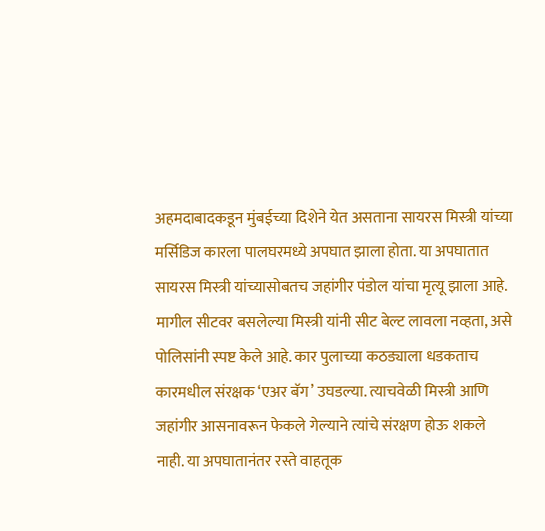अहमदाबादकडून मुंबईच्या दिशेने येत असताना सायरस मिस्त्री यांच्या मर्सिडिज कारला पालघरमध्ये अपघात झाला होता. या अपघातात सायरस मिस्त्री यांच्यासोबतच जहांगीर पंडोल यांचा मृत्यू झाला आहे. मागील सीटवर बसलेल्या मिस्त्री यांनी सीट बेल्ट लावला नव्हता, असे पोलिसांनी स्पष्ट केले आहे. कार पुलाच्या कठड्याला धडकताच कारमधील संरक्षक ‘एअर बॅग’ उघडल्या. त्याचवेळी मिस्त्री आणि जहांगीर आसनावरून फेकले गेल्याने त्यांचे संरक्षण होऊ शकले नाही. या अपघातानंतर रस्ते वाहतूक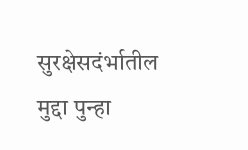सुरक्षेसदंर्भातील मुद्दा पुन्हा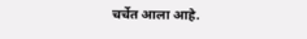चर्चेत आला आहे.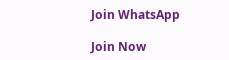Join WhatsApp

Join Now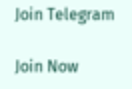Join Telegram

Join Now